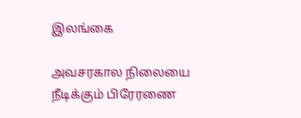இலங்கை

அவசரகால நிலையை நீடிக்கும் பிரேரணை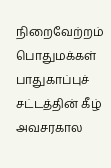நிறைவேற்றம்
பொதுமக்கள் பாதுகாப்புச் சட்டத்தின் கீழ் அவசரகால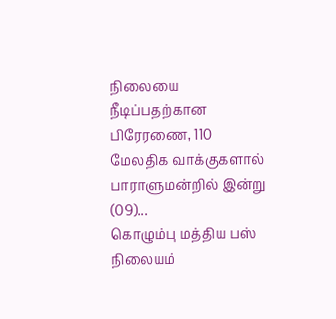நிலையை நீடிப்பதற்கான பிரேரணை, 110 மேலதிக வாக்குகளால் பாராளுமன்றில் இன்று (09)...
கொழும்பு மத்திய பஸ் நிலையம்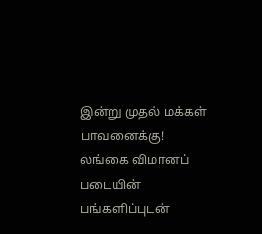இன்று முதல் மக்கள் பாவனைக்கு!
லங்கை விமானப் படையின் பங்களிப்புடன்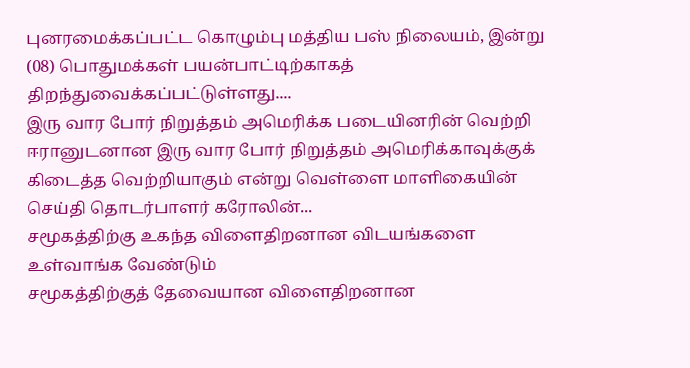புனரமைக்கப்பட்ட கொழும்பு மத்திய பஸ் நிலையம், இன்று (08) பொதுமக்கள் பயன்பாட்டிற்காகத் திறந்துவைக்கப்பட்டுள்ளது....
இரு வார போர் நிறுத்தம் அமெரிக்க படையினரின் வெற்றி
ஈரானுடனான இரு வார போர் நிறுத்தம் அமெரிக்காவுக்குக் கிடைத்த வெற்றியாகும் என்று வெள்ளை மாளிகையின் செய்தி தொடர்பாளர் கரோலின்...
சமூகத்திற்கு உகந்த விளைதிறனான விடயங்களை உள்வாங்க வேண்டும்
சமூகத்திற்குத் தேவையான விளைதிறனான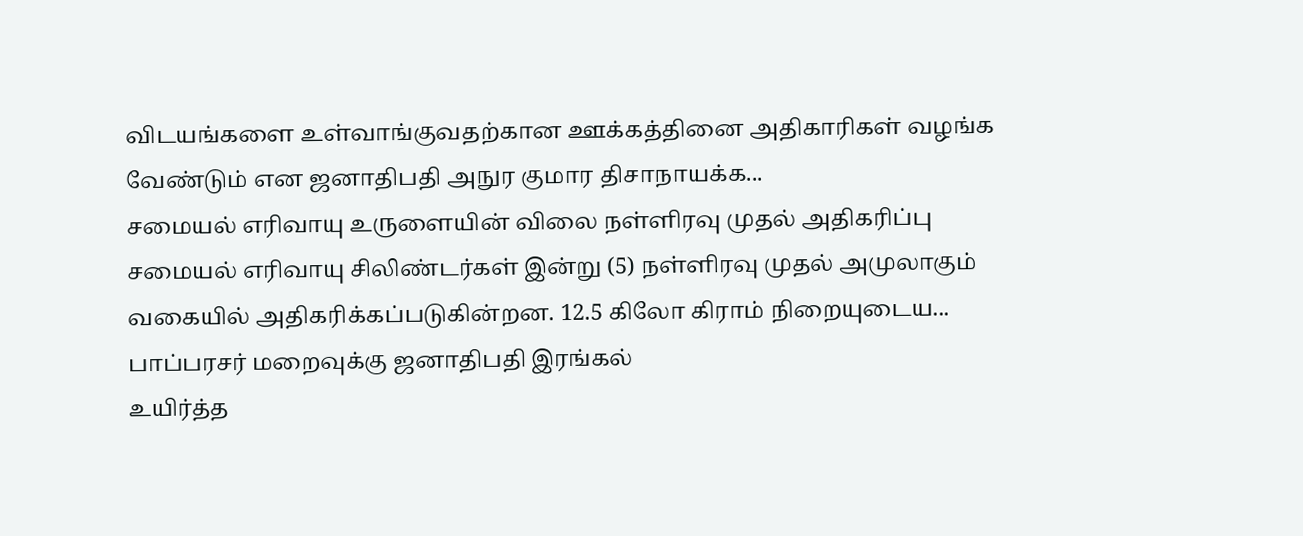விடயங்களை உள்வாங்குவதற்கான ஊக்கத்தினை அதிகாரிகள் வழங்க வேண்டும் என ஜனாதிபதி அநுர குமார திசாநாயக்க...
சமையல் எரிவாயு உருளையின் விலை நள்ளிரவு முதல் அதிகரிப்பு
சமையல் எரிவாயு சிலிண்டர்கள் இன்று (5) நள்ளிரவு முதல் அமுலாகும் வகையில் அதிகரிக்கப்படுகின்றன. 12.5 கிலோ கிராம் நிறையுடைய...
பாப்பரசர் மறைவுக்கு ஜனாதிபதி இரங்கல்
உயிர்த்த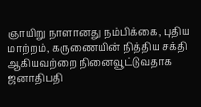ஞாயிறு நாளானது நம்பிக்கை, புதிய மாற்றம், கருணையின் நித்திய சக்தி ஆகியவற்றை நினைவூட்டுவதாக ஜனாதிபதி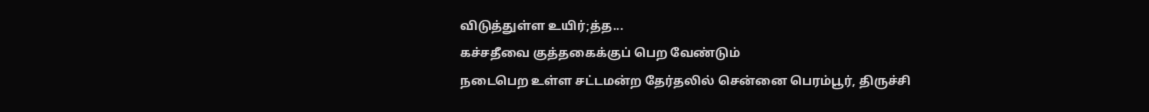விடுத்துள்ள உயிர்;த்த...
கச்சதீவை குத்தகைக்குப் பெற வேண்டும்
நடைபெற உள்ள சட்டமன்ற தேர்தலில் சென்னை பெரம்பூர், திருச்சி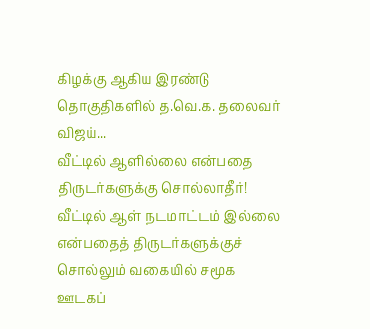கிழக்கு ஆகிய இரண்டு தொகுதிகளில் த.வெ.க. தலைவர் விஜய்...
வீட்டில் ஆளில்லை என்பதை திருடர்களுக்கு சொல்லாதீர்!
வீட்டில் ஆள் நடமாட்டம் இல்லை என்பதைத் திருடர்களுக்குச் சொல்லும் வகையில் சமூக ஊடகப்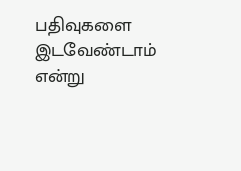பதிவுகளை இடவேண்டாம் என்று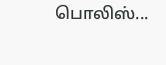பொலிஸ்...